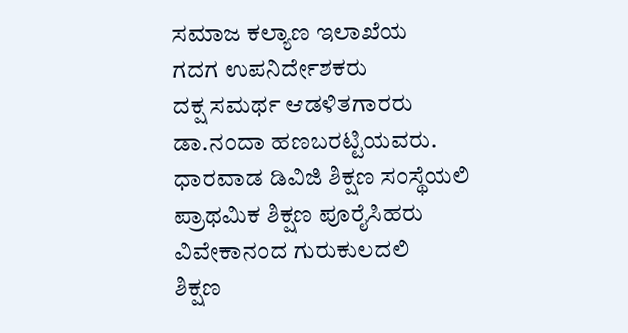ಸಮಾಜ ಕಲ್ಯಾಣ ಇಲಾಖೆಯ
ಗದಗ ಉಪನಿರ್ದೇಶಕರು
ದಕ್ಷ ಸಮರ್ಥ ಆಡಳಿತಗಾರರು
ಡಾ.ನಂದಾ ಹಣಬರಟ್ಟಿಯವರು.
ಧಾರವಾಡ ಡಿವಿಜಿ ಶಿಕ್ಷಣ ಸಂಸ್ಥೆಯಲಿ
ಪ್ರಾಥಮಿಕ ಶಿಕ್ಷಣ ಪೂರೈಸಿಹರು
ವಿವೇಕಾನಂದ ಗುರುಕುಲದಲಿ
ಶಿಕ್ಷಣ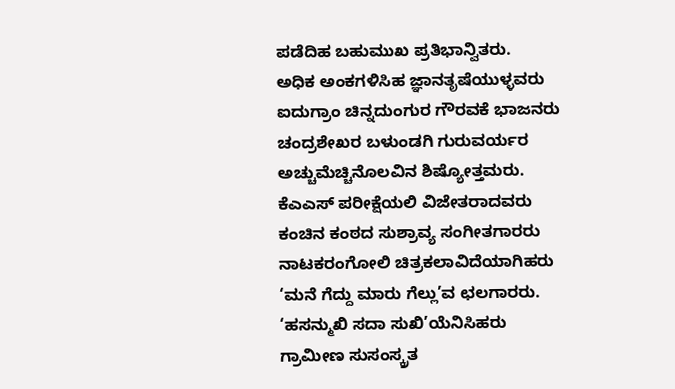ಪಡೆದಿಹ ಬಹುಮುಖ ಪ್ರತಿಭಾನ್ವಿತರು.
ಅಧಿಕ ಅಂಕಗಳಿಸಿಹ ಜ್ಞಾನತೃಷೆಯುಳ್ಳವರು
ಐದುಗ್ರಾಂ ಚಿನ್ನದುಂಗುರ ಗೌರವಕೆ ಭಾಜನರು
ಚಂದ್ರಶೇಖರ ಬಳುಂಡಗಿ ಗುರುವರ್ಯರ
ಅಚ್ಚುಮೆಚ್ಚಿನೊಲವಿನ ಶಿಷ್ಯೋತ್ತಮರು.
ಕೆಎಎಸ್ ಪರೀಕ್ಷೆಯಲಿ ವಿಜೇತರಾದವರು
ಕಂಚಿನ ಕಂಠದ ಸುಶ್ರಾವ್ಯ ಸಂಗೀತಗಾರರು
ನಾಟಕರಂಗೋಲಿ ಚಿತ್ರಕಲಾವಿದೆಯಾಗಿಹರು
‘ಮನೆ ಗೆದ್ದು ಮಾರು ಗೆಲ್ಲು’ವ ಛಲಗಾರರು.
‘ಹಸನ್ಮುಖಿ ಸದಾ ಸುಖಿ’ಯೆನಿಸಿಹರು
ಗ್ರಾಮೀಣ ಸುಸಂಸ್ಕ್ರತ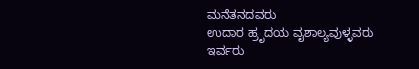ಮನೆತನದವರು
ಉದಾರ ಹ್ರೃದಯ ವೖಶಾಲ್ಯವುಳ್ಳವರು
ಇರ್ವರು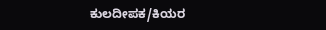ಕುಲದೀಪಕ/ಕಿಯರ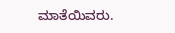ಮಾತೆಯಿವರು.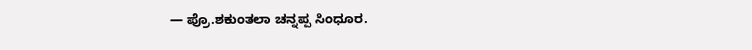— ಪ್ರೊ.ಶಕುಂತಲಾ ಚನ್ನಪ್ಪ ಸಿಂಧೂರ.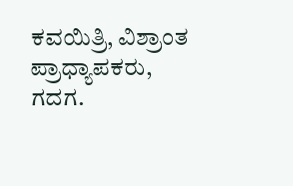ಕವಯಿತ್ರಿ, ವಿಶ್ರಾಂತ ಪ್ರಾಧ್ಯಾಪಕರು,
ಗದಗ.